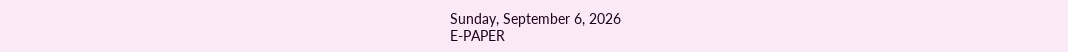Sunday, September 6, 2026
E-PAPER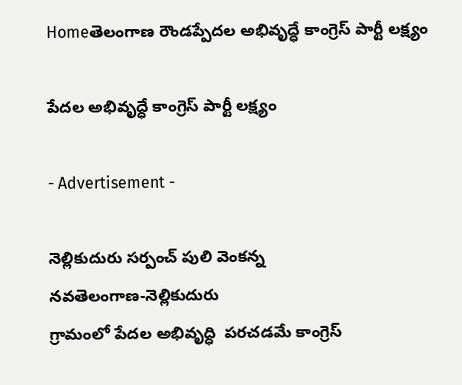Homeతెలంగాణ రౌండప్పేదల అభివృద్ధే కాంగ్రెస్ పార్టీ లక్ష్యం

పేదల అభివృద్ధే కాంగ్రెస్ పార్టీ లక్ష్యం

- Advertisement -

నెల్లికుదురు సర్పంచ్ పులి వెంకన్న
నవతెలంగాణ-నెల్లికుదురు
గ్రామంలో పేదల అభివృద్ధి  పరచడమే కాంగ్రెస్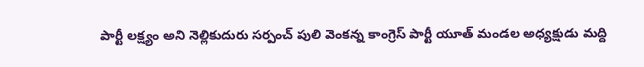పార్టీ లక్ష్యం అని నెల్లికుదురు సర్పంచ్ పులి వెంకన్న కాంగ్రెస్ పార్టీ యూత్ మండల అధ్యక్షుడు మద్ది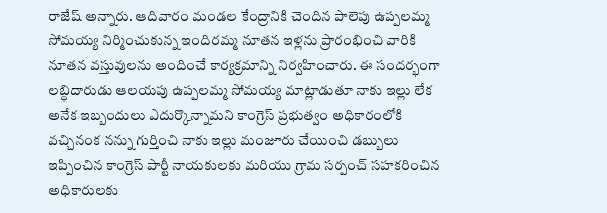రాజేష్ అన్నారు. ఆదివారం మండల కేంద్రానికి చెందిన పాలెపు ఉప్పలమ్మ సోమయ్య నిర్మించుకున్న ఇందిరమ్మ నూతన ఇళ్లను ప్రారంభించి వారికి నూతన వస్తువులను అందించే కార్యక్రమాన్ని నిర్వహించారు. ఈ సందర్భంగా లబ్ధిదారుడు ఆలయపు ఉప్పలమ్మ సోమయ్య మాట్లాడుతూ నాకు ఇల్లు లేక అనేక ఇబ్బందులు ఎదుర్కొన్నామని కాంగ్రెస్ ప్రభుత్వం అధికారంలోకి వచ్చినంక నన్ను గుర్తించి నాకు ఇల్లు మంజూరు చేయించి డబ్బులు ఇప్పించిన కాంగ్రెస్ పార్టీ నాయకులకు మరియు గ్రామ సర్పంచ్ సహకరించిన అధికారులకు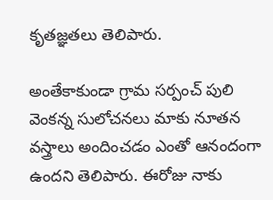కృతజ్ఞతలు తెలిపారు.

అంతేకాకుండా గ్రామ సర్పంచ్ పులి వెంకన్న సులోచనలు మాకు నూతన వస్త్రాలు అందించడం ఎంతో ఆనందంగా ఉందని తెలిపారు. ఈరోజు నాకు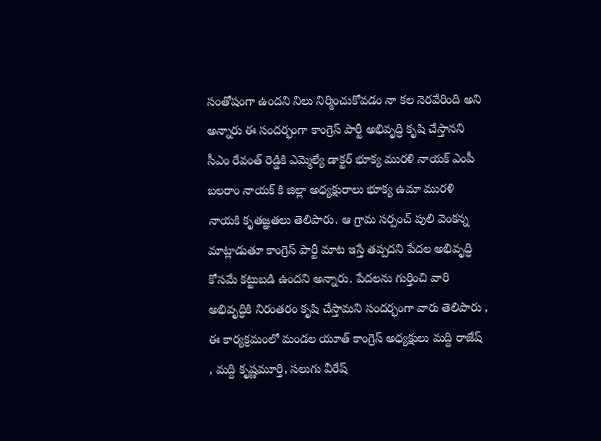సంతోషంగా ఉందని నిలు నిర్మించుకోవడం నా కల నెరవేరింది అని అన్నారు ఈ సందర్భంగా కాంగ్రెస్ పార్టీ అభివృద్ధి కృషి చేస్తానని సీఎం రేవంత్ రెడ్డికి ఎమ్మెల్యే డాక్టర్ భూక్య మురళి నాయక్ ఎంపీ బలరాం నాయక్ కి జిల్లా అధ్యక్షురాలు భూక్య ఉమా మురళి నాయకి కృతజ్ఞతలు తెలిపారు. ఆ గ్రామ సర్పంచ్ పులి వెంకన్న మాట్లాడుతూ కాంగ్రెస్ పార్టీ మాట ఇస్తే తప్పదని పేదల అభివృద్ధి కోసమే కట్టుబడి ఉందని అన్నారు. పేదలను గుర్తించి వారి అభివృద్ధికి నిరంతరం కృషి చేస్తామని సందర్భంగా వారు తెలిపారు , ఈ కార్యక్రమంలో మండల యూత్ కాంగ్రెస్ అధ్యక్షులు మద్ది రాజేష్ , మద్ది కృష్ణమూర్తి, సలుగు వీరేష్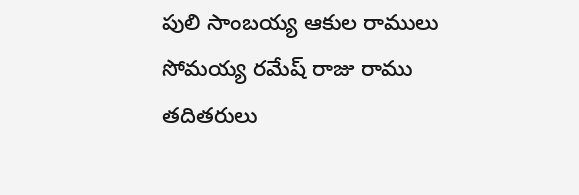పులి సాంబయ్య ఆకుల రాములు సోమయ్య రమేష్ రాజు రాము  తదితరులు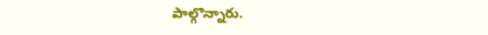పాల్గొన్నారు.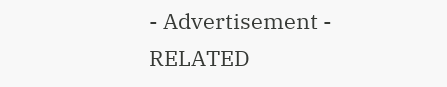- Advertisement -
RELATED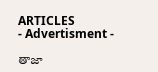ARTICLES
- Advertisment -

తాజా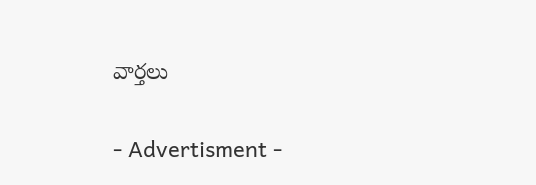వార్తలు

- Advertisment -